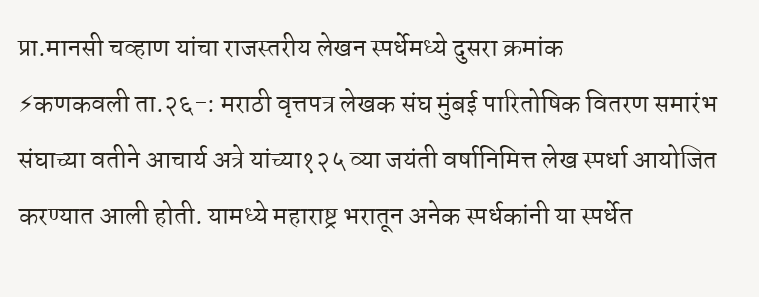प्रा.मानसी चव्हाण यांचा राजस्तरीय लेखन स्पर्धेमध्ये दुसरा क्रमांक
⚡कणकवली ता.२६-: मराठी वृत्तपत्र लेखक संघ मुंबई पारितोषिक वितरण समारंभ संघाच्या वतीने आचार्य अत्रे यांच्या१२५ व्या जयंती वर्षानिमित्त लेख स्पर्धा आयोजित करण्यात आली होती. यामध्ये महाराष्ट्र भरातून अनेक स्पर्धकांनी या स्पर्धेत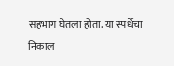सहभाग घेतला होता. या स्पर्धेचा निकाल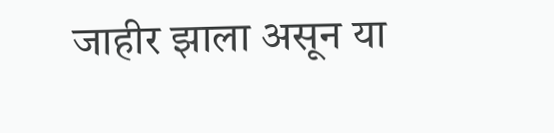जाहीर झाला असून या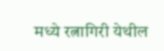मध्ये रत्नागिरी येथील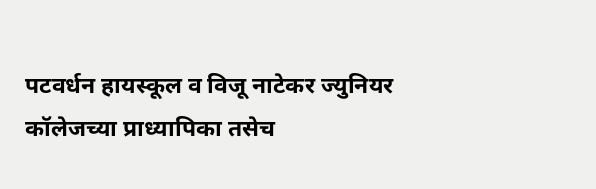पटवर्धन हायस्कूल व विजू नाटेकर ज्युनियर कॉलेजच्या प्राध्यापिका तसेच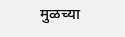मुळच्या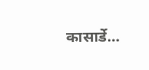कासार्डे…